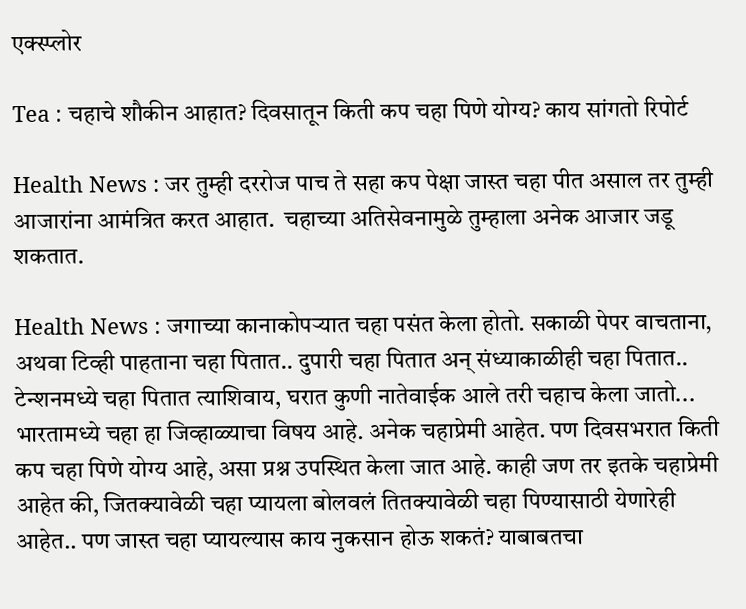एक्स्प्लोर

Tea : चहाचे शौकीन आहात? दिवसातून किती कप चहा पिणे योग्य? काय सांगतो रिपोर्ट

Health News : जर तुम्ही दररोज पाच ते सहा कप पेक्षा जास्त चहा पीत असाल तर तुम्ही आजारांना आमंत्रित करत आहात.  चहाच्या अतिसेवनामुळे तुम्हाला अनेक आजार जडू शकतात.

Health News : जगाच्या कानाकोपऱ्यात चहा पसंत केला होतो. सकाळी पेपर वाचताना, अथवा टिव्ही पाहताना चहा पितात.. दुपारी चहा पितात अन् संध्याकाळीही चहा पितात.. टेन्शनमध्ये चहा पितात त्याशिवाय, घरात कुणी नातेवाईक आले तरी चहाच केला जातो... भारतामध्ये चहा हा जिव्हाळ्याचा विषय आहे. अनेक चहाप्रेमी आहेत. पण दिवसभरात किती कप चहा पिणे योग्य आहे, असा प्रश्न उपस्थित केला जात आहे. काही जण तर इतके चहाप्रेमी आहेत की, जितक्यावेळी चहा प्यायला बोलवलं तितक्यावेळी चहा पिण्यासाठी येणारेही आहेत.. पण जास्त चहा प्यायल्यास काय नुकसान होऊ शकतं? याबाबतचा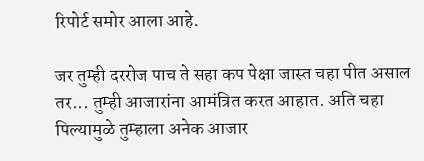रिपोर्ट समोर आला आहे.

जर तुम्ही दररोज पाच ते सहा कप पेक्षा जास्त चहा पीत असाल तर... तुम्ही आजारांना आमंत्रित करत आहात. अति चहा पिल्यामुळे तुम्हाला अनेक आजार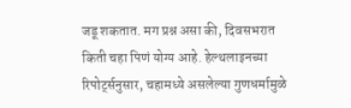जडू शकतात. मग प्रश्न असा की, दिवसभरात किती चहा पिणं योग्य आहे. हेल्थलाइनच्या रिपोर्ट्सनुसार, चहामध्ये असलेल्या गुणधर्मामुळे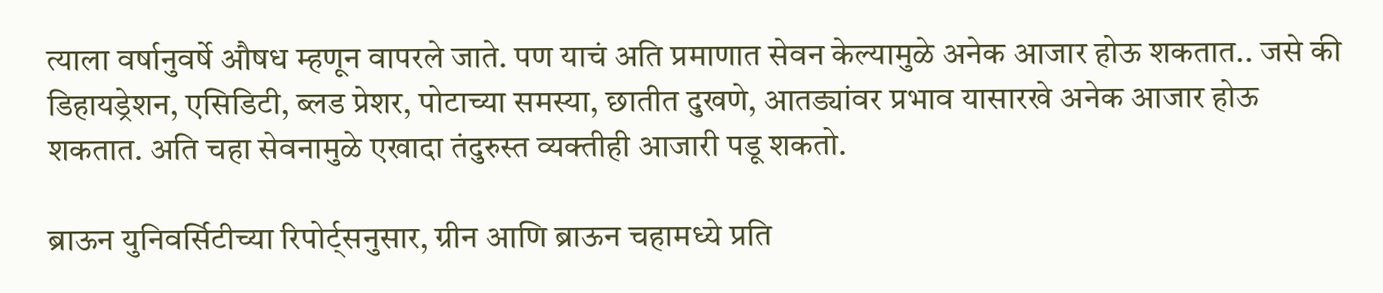त्याला वर्षानुवर्षे औषध म्हणून वापरले जाते. पण याचं अति प्रमाणात सेवन केल्यामुळे अनेक आजार होऊ शकतात.. जसे की डिहायड्रेशन, एसिडिटी, ब्लड प्रेशर, पोटाच्या समस्या, छातीत दुखणे, आतड्यांवर प्रभाव यासारखे अनेक आजार होऊ शकतात. अति चहा सेवनामुळे एखादा तंदुरुस्त व्यक्तीही आजारी पडू शकतो.

ब्राऊन युनिवर्सिटीच्या रिपोर्ट्सनुसार, ग्रीन आणि ब्राऊन चहामध्ये प्रति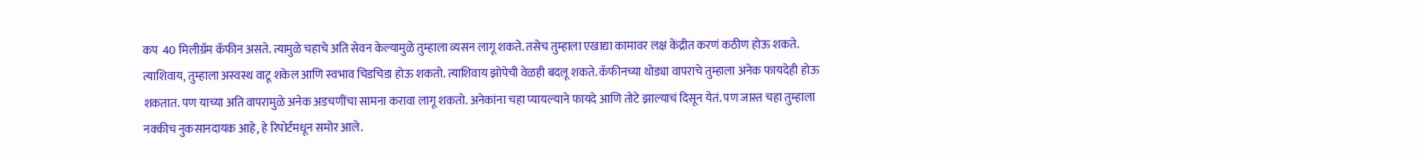कप  40 मिलीग्रॅम कॅफीन असते. त्यामुळे चहाचे अति सेवन केल्यामुळे तुम्हाला व्यसन लागू शकते. तसेच तुम्हाला एखाद्या कामावर लक्ष केंद्रीत करणं कठीण होऊ शकते.  त्याशिवाय, तुम्हाला अस्वस्थ वाटू शकेल आणि स्वभाव चिडचिडा होऊ शकतो. त्याशिवाय झोपेची वेळही बदलू शकते. कॅफीनच्या थोड्या वापराचे तुम्हाला अनेक फायदेही होऊ शकतात. पण याच्या अति वापरामुळे अनेक अडचणींचा सामना करावा लागू शकतो. अनेकांना चहा प्यायल्याने फायदे आणि तोटे झाल्याचं दिसून येतं. पण जास्त चहा तुम्हाला नक्कीच नुकसानदायक आहे, हे रिपोर्टमधून समोर आले.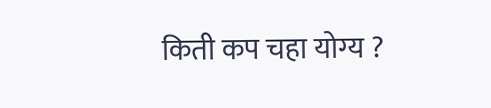किती कप चहा योग्य ?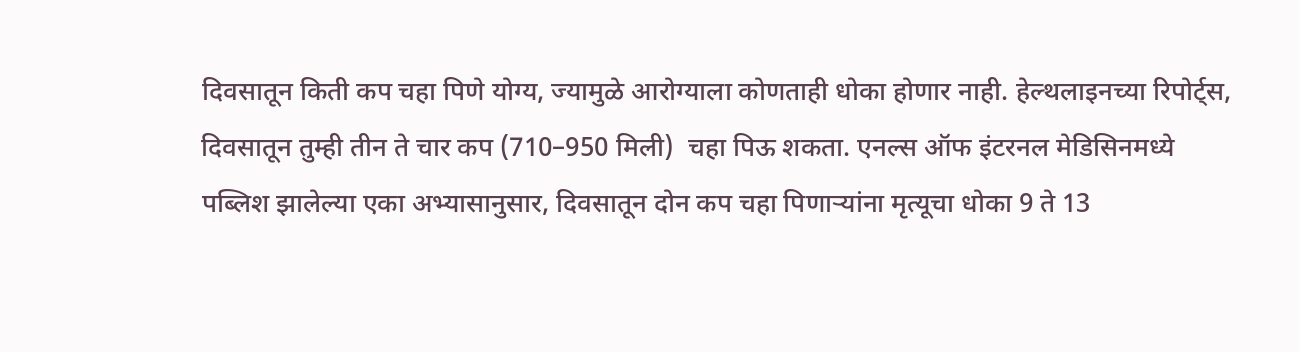दिवसातून किती कप चहा पिणे योग्य, ज्यामुळे आरोग्याला कोणताही धोका होणार नाही. हेल्थलाइनच्या रिपोर्ट्स, दिवसातून तुम्ही तीन ते चार कप (710–950 मिली)  चहा पिऊ शकता. एनल्स ऑफ इंटरनल मेडिसिनमध्ये पब्लिश झालेल्या एका अभ्यासानुसार, दिवसातून दोन कप चहा पिणाऱ्यांना मृत्यूचा धोका 9 ते 13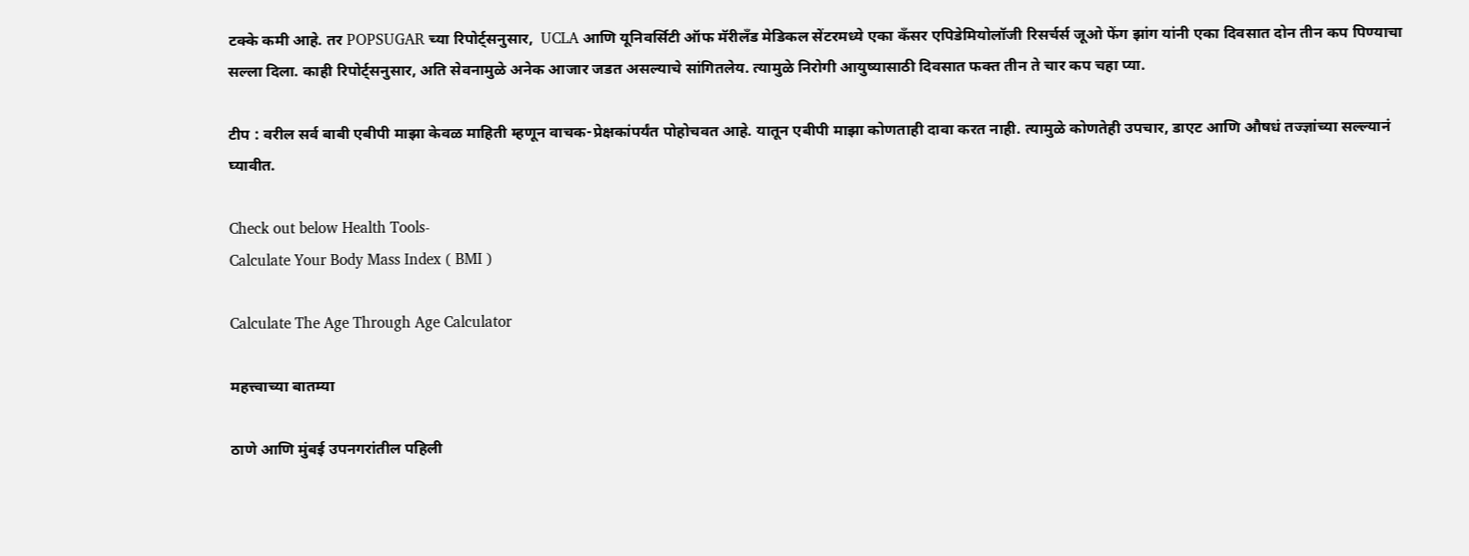टक्के कमी आहे. तर POPSUGAR च्या रिपोर्ट्सनुसार,  UCLA आणि यूनिवर्सिटी ऑफ मॅरीलँड मेडिकल सेंटरमध्ये एका कँसर एपिडेमियोलॉजी रिसर्चर्स जूओ फेंग झांग यांनी एका दिवसात दोन तीन कप पिण्याचा सल्ला दिला. काही रिपोर्ट्सनुसार, अति सेवनामुळे अनेक आजार जडत असल्याचे सांगितलेय. त्यामुळे निरोगी आयुष्यासाठी दिवसात फक्त तीन ते चार कप चहा प्या.

टीप : वरील सर्व बाबी एबीपी माझा केवळ माहिती म्हणून वाचक-प्रेक्षकांपर्यंत पोहोचवत आहे. यातून एबीपी माझा कोणताही दावा करत नाही. त्यामुळे कोणतेही उपचार, डाएट आणि औषधं तज्ज्ञांच्या सल्ल्यानं घ्यावीत.

Check out below Health Tools-
Calculate Your Body Mass Index ( BMI )

Calculate The Age Through Age Calculator

महत्त्वाच्या बातम्या

ठाणे आणि मुंबई उपनगरांतील पहिली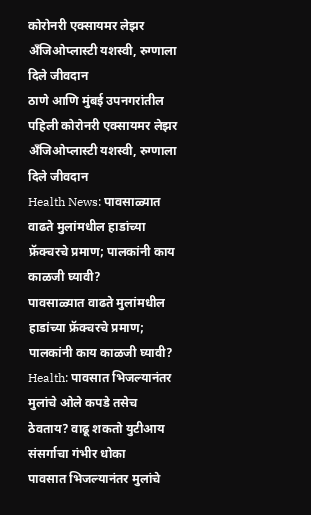कोरोनरी एक्सायमर लेझर अँजिओप्लास्टी यशस्वी, रुग्णाला दिले जीवदान
ठाणे आणि मुंबई उपनगरांतील पहिली कोरोनरी एक्सायमर लेझर अँजिओप्लास्टी यशस्वी, रुग्णाला दिले जीवदान
Health News: पावसाळ्यात वाढते मुलांमधील हाडांच्या फ्रॅक्चरचे प्रमाण; पालकांनी काय काळजी घ्यावी?
पावसाळ्यात वाढते मुलांमधील हाडांच्या फ्रॅक्चरचे प्रमाण; पालकांनी काय काळजी घ्यावी?
Health: पावसात भिजल्यानंतर मुलांचे ओले कपडे तसेच ठेवताय? वाढू शकतो युटीआय संसर्गाचा गंभीर धोका
पावसात भिजल्यानंतर मुलांचे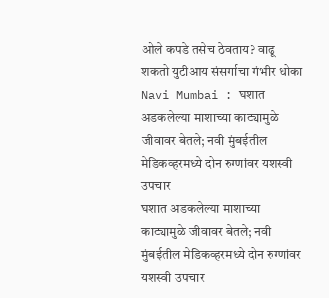ओले कपडे तसेच ठेवताय? वाढू शकतो युटीआय संसर्गाचा गंभीर धोका
Navi Mumbai : घशात अडकलेल्या माशाच्या काट्यामुळे जीवावर बेतले; नवी मुंबईतील मेडिकव्हरमध्ये दोन रुग्णांवर यशस्वी उपचार
घशात अडकलेल्या माशाच्या काट्यामुळे जीवावर बेतले; नवी मुंबईतील मेडिकव्हरमध्ये दोन रुग्णांवर यशस्वी उपचार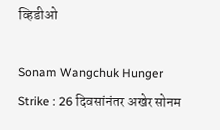व्हिडीओ

Sonam Wangchuk Hunger Strike : 26 दिवसांनंतर अखेर सोनम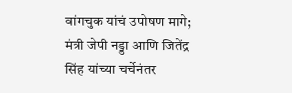वांगचुक यांचं उपोषण मागे; मंत्री जेपी नड्डा आणि जितेंद्र सिंह यांच्या चर्चेनंतर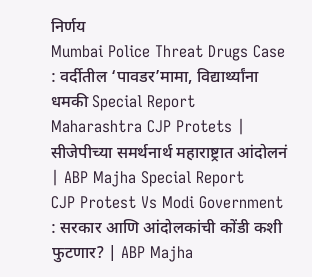निर्णय
Mumbai Police Threat Drugs Case : वर्दीतील ‘पावडर’मामा, विद्यार्थ्यांना धमकी Special Report
Maharashtra CJP Protets | सीजेपीच्या समर्थनार्थ महाराष्ट्रात आंदोलनं | ABP Majha Special Report
CJP Protest Vs Modi Government : सरकार आणि आंदोलकांची कोंडी कशी फुटणार? | ABP Majha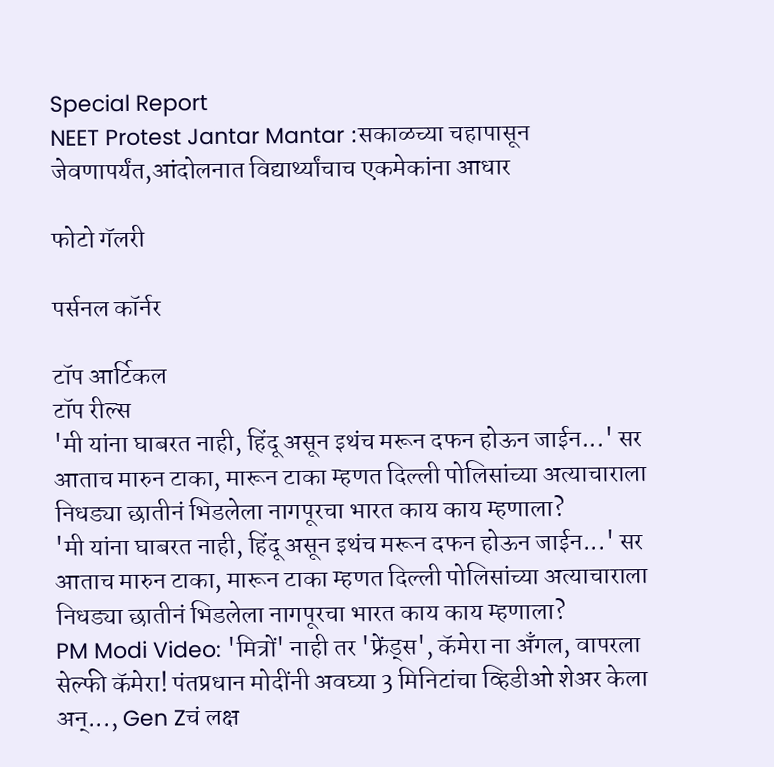Special Report
NEET Protest Jantar Mantar :सकाळच्या चहापासून जेवणापर्यंत,आंदोलनात विद्यार्थ्यांचाच एकमेकांना आधार

फोटो गॅलरी

पर्सनल कॉर्नर

टॉप आर्टिकल
टॉप रील्स
'मी यांना घाबरत नाही, हिंदू असून इथंच मरून दफन होऊन जाईन...' सर आताच मारुन टाका, मारून टाका म्हणत दिल्ली पोलिसांच्या अत्याचाराला निधड्या छातीनं भिडलेला नागपूरचा भारत काय काय म्हणाला?
'मी यांना घाबरत नाही, हिंदू असून इथंच मरून दफन होऊन जाईन...' सर आताच मारुन टाका, मारून टाका म्हणत दिल्ली पोलिसांच्या अत्याचाराला निधड्या छातीनं भिडलेला नागपूरचा भारत काय काय म्हणाला?
PM Modi Video: 'मित्रों' नाही तर 'फ्रेंड्स', कॅमेरा ना अँगल, वापरला सेल्फी कॅमेरा! पंतप्रधान मोदींनी अवघ्या 3 मिनिटांचा व्हिडीओ शेअर केला अन्..., Gen Zचं लक्ष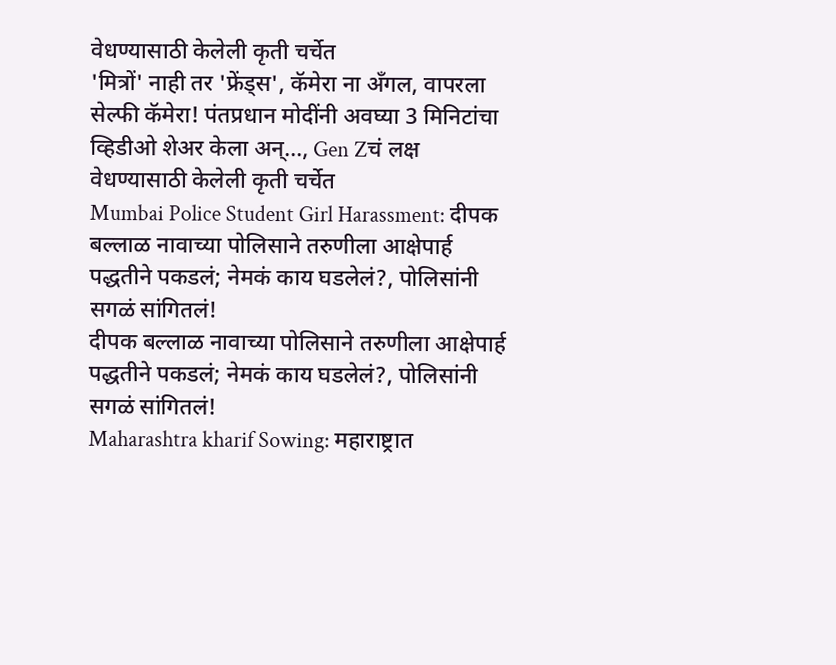वेधण्यासाठी केलेली कृती चर्चेत
'मित्रों' नाही तर 'फ्रेंड्स', कॅमेरा ना अँगल, वापरला सेल्फी कॅमेरा! पंतप्रधान मोदींनी अवघ्या 3 मिनिटांचा व्हिडीओ शेअर केला अन्..., Gen Zचं लक्ष वेधण्यासाठी केलेली कृती चर्चेत
Mumbai Police Student Girl Harassment: दीपक बल्लाळ नावाच्या पोलिसाने तरुणीला आक्षेपार्ह पद्धतीने पकडलं; नेमकं काय घडलेलं?, पोलिसांनी सगळं सांगितलं!
दीपक बल्लाळ नावाच्या पोलिसाने तरुणीला आक्षेपार्ह पद्धतीने पकडलं; नेमकं काय घडलेलं?, पोलिसांनी सगळं सांगितलं!
Maharashtra kharif Sowing: महाराष्ट्रात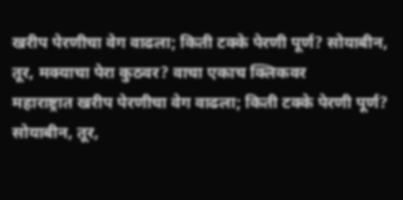खरीप पेरणीचा वेग वाढला; किती टक्के पेरणी पूर्ण? सोयाबीन, तूर, मक्याचा पेरा कुठवर? वाचा एकाच क्लिकवर
महाराष्ट्रात खरीप पेरणीचा वेग वाढला; किती टक्के पेरणी पूर्ण? सोयाबीन, तूर,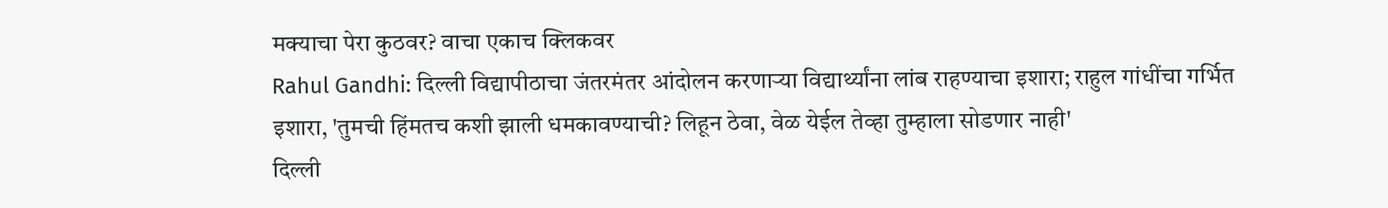मक्याचा पेरा कुठवर? वाचा एकाच क्लिकवर
Rahul Gandhi: दिल्ली विद्यापीठाचा जंतरमंतर आंदोलन करणाऱ्या विद्यार्थ्यांना लांब राहण्याचा इशारा; राहुल गांधींचा गर्भित इशारा, 'तुमची हिंमतच कशी झाली धमकावण्याची? लिहून ठेवा, वेळ येईल तेव्हा तुम्हाला सोडणार नाही'
दिल्ली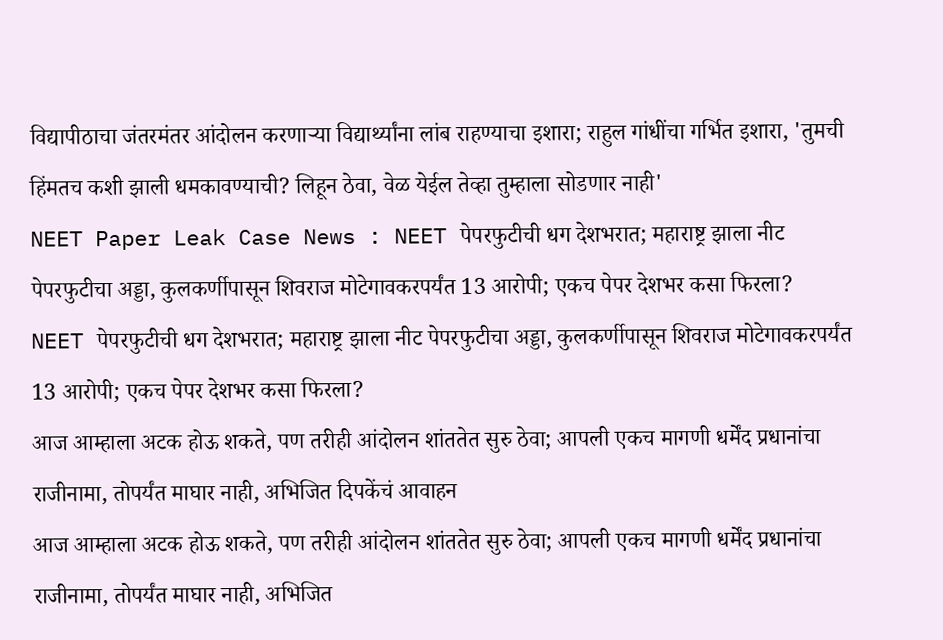विद्यापीठाचा जंतरमंतर आंदोलन करणाऱ्या विद्यार्थ्यांना लांब राहण्याचा इशारा; राहुल गांधींचा गर्भित इशारा, 'तुमची हिंमतच कशी झाली धमकावण्याची? लिहून ठेवा, वेळ येईल तेव्हा तुम्हाला सोडणार नाही'
NEET Paper Leak Case News : NEET पेपरफुटीची धग देशभरात; महाराष्ट्र झाला नीट पेपरफुटीचा अड्डा, कुलकर्णीपासून शिवराज मोटेगावकरपर्यंत 13 आरोपी; एकच पेपर देशभर कसा फिरला?
NEET पेपरफुटीची धग देशभरात; महाराष्ट्र झाला नीट पेपरफुटीचा अड्डा, कुलकर्णीपासून शिवराज मोटेगावकरपर्यंत 13 आरोपी; एकच पेपर देशभर कसा फिरला?
आज आम्हाला अटक होऊ शकते, पण तरीही आंदोलन शांततेत सुरु ठेवा; आपली एकच मागणी धर्मेंद प्रधानांचा राजीनामा, तोपर्यंत माघार नाही, अभिजित दिपकेंचं आवाहन
आज आम्हाला अटक होऊ शकते, पण तरीही आंदोलन शांततेत सुरु ठेवा; आपली एकच मागणी धर्मेंद प्रधानांचा राजीनामा, तोपर्यंत माघार नाही, अभिजित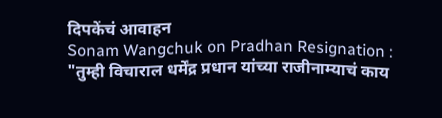दिपकेंचं आवाहन
Sonam Wangchuk on Pradhan Resignation :
"तुम्ही विचाराल धर्मेंद्र प्रधान यांच्या राजीनाम्याचं काय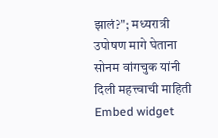झालं?"; मध्यरात्री उपोषण मागे घेताना सोनम वांगचुक यांनी दिली महत्त्वाची माहिती
Embed widget